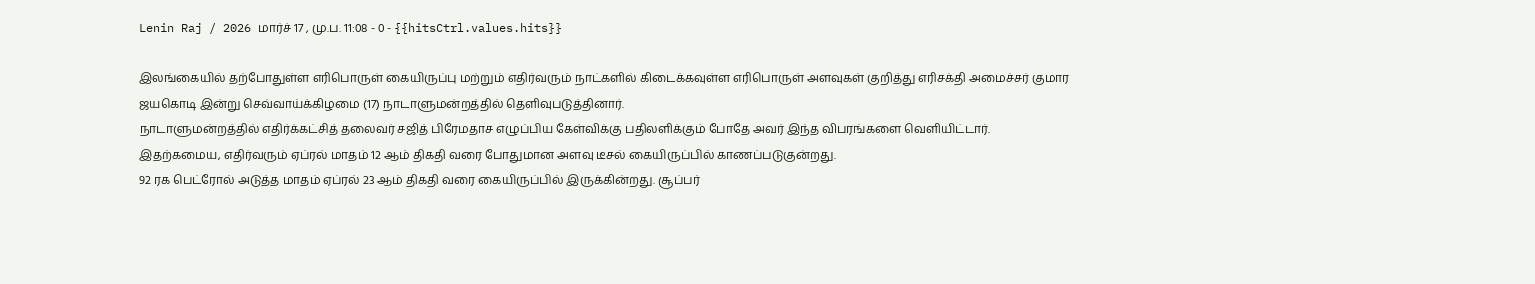Lenin Raj / 2026 மார்ச் 17 , மு.ப. 11:08 - 0 - {{hitsCtrl.values.hits}}

இலங்கையில் தற்போதுள்ள எரிபொருள் கையிருப்பு மற்றும் எதிர்வரும் நாட்களில் கிடைக்கவுள்ள எரிபொருள் அளவுகள் குறித்து எரிசக்தி அமைச்சர் குமார ஜயகொடி இன்று செவ்வாய்க்கிழமை (17) நாடாளுமன்றத்தில் தெளிவுபடுத்தினார்.
நாடாளுமன்றத்தில் எதிர்க்கட்சித் தலைவர் சஜித் பிரேமதாச எழுப்பிய கேள்விக்கு பதிலளிக்கும் போதே அவர் இந்த விபரங்களை வெளியிட்டார்.
இதற்கமைய, எதிர்வரும் ஏப்ரல் மாதம் 12 ஆம் திகதி வரை போதுமான அளவு டீசல் கையிருப்பில் காணப்படுகுன்றது.
92 ரக பெட்ரோல் அடுத்த மாதம் ஏப்ரல் 23 ஆம் திகதி வரை கையிருப்பில் இருக்கின்றது. சூப்பர்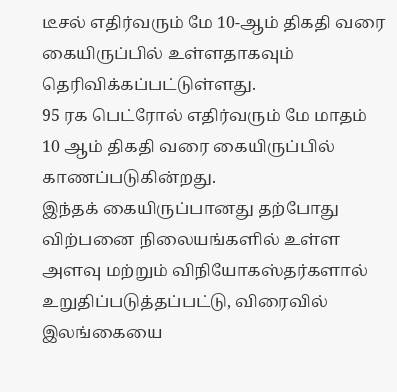டீசல் எதிர்வரும் மே 10-ஆம் திகதி வரை கையிருப்பில் உள்ளதாகவும் தெரிவிக்கப்பட்டுள்ளது.
95 ரக பெட்ரோல் எதிர்வரும் மே மாதம் 10 ஆம் திகதி வரை கையிருப்பில் காணப்படுகின்றது.
இந்தக் கையிருப்பானது தற்போது விற்பனை நிலையங்களில் உள்ள அளவு மற்றும் விநியோகஸ்தர்களால் உறுதிப்படுத்தப்பட்டு, விரைவில் இலங்கையை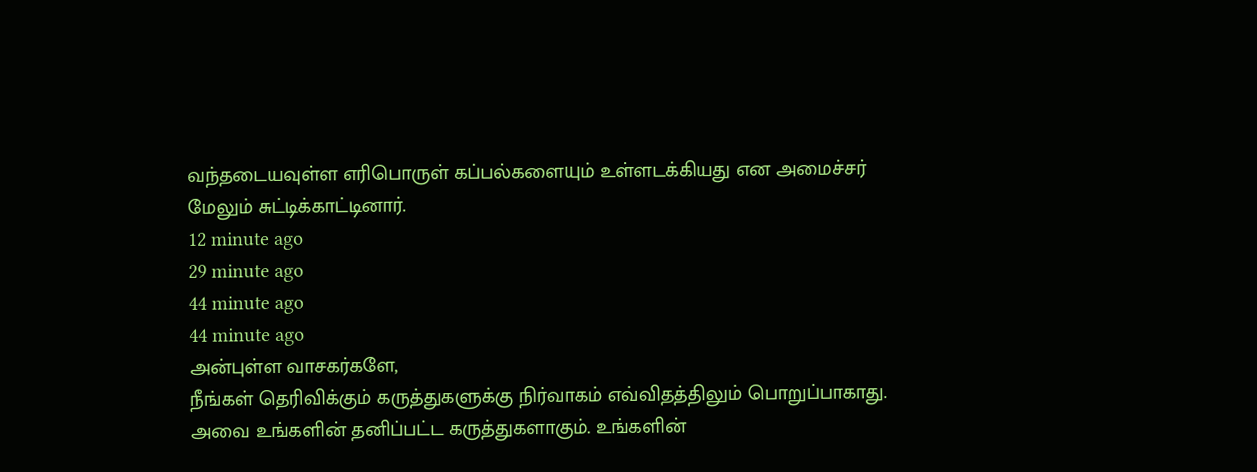வந்தடையவுள்ள எரிபொருள் கப்பல்களையும் உள்ளடக்கியது என அமைச்சர் மேலும் சுட்டிக்காட்டினார்.
12 minute ago
29 minute ago
44 minute ago
44 minute ago
அன்புள்ள வாசகர்களே,
நீங்கள் தெரிவிக்கும் கருத்துகளுக்கு நிர்வாகம் எவ்விதத்திலும் பொறுப்பாகாது. அவை உங்களின் தனிப்பட்ட கருத்துகளாகும். உங்களின்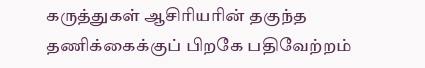கருத்துகள் ஆசிரியரின் தகுந்த தணிக்கைக்குப் பிறகே பதிவேற்றம்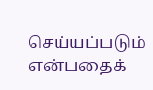செய்யப்படும் என்பதைக்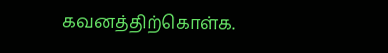கவனத்திற்கொள்க.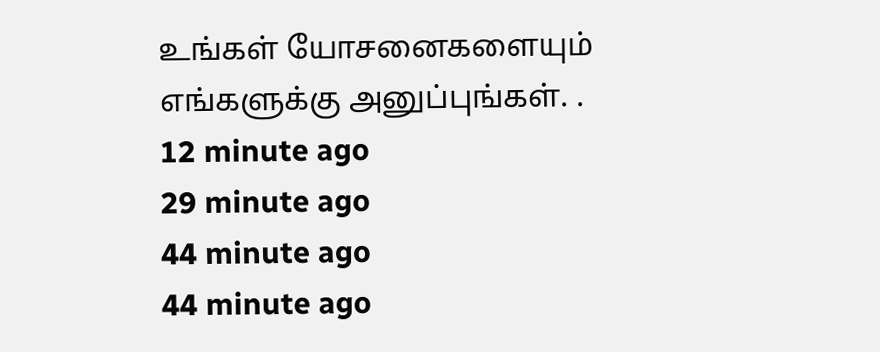உங்கள் யோசனைகளையும் எங்களுக்கு அனுப்புங்கள். .
12 minute ago
29 minute ago
44 minute ago
44 minute ago